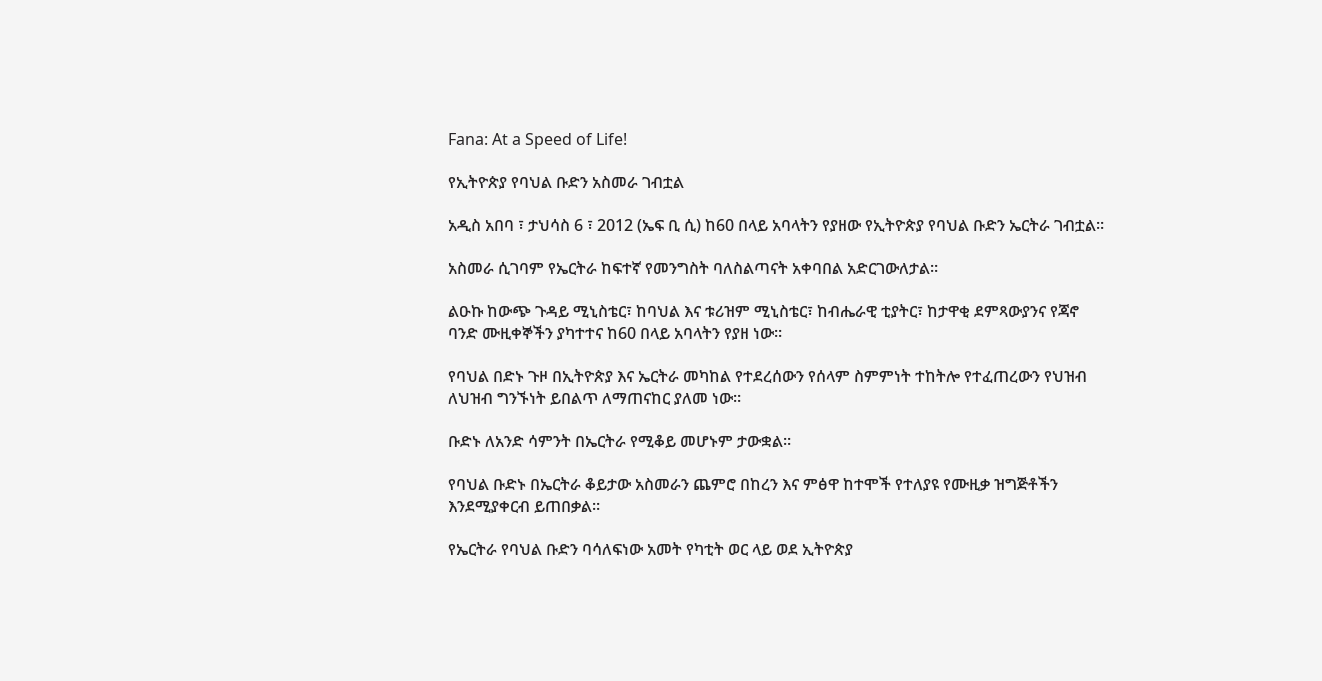Fana: At a Speed of Life!

የኢትዮጵያ የባህል ቡድን አስመራ ገብቷል

አዲስ አበባ ፣ ታህሳስ 6 ፣ 2012 (ኤፍ ቢ ሲ) ከ60 በላይ አባላትን የያዘው የኢትዮጵያ የባህል ቡድን ኤርትራ ገብቷል።

አስመራ ሲገባም የኤርትራ ከፍተኛ የመንግስት ባለስልጣናት አቀባበል አድርገውለታል።

ልዑኩ ከውጭ ጉዳይ ሚኒስቴር፣ ከባህል እና ቱሪዝም ሚኒስቴር፣ ከብሔራዊ ቲያትር፣ ከታዋቂ ደምጻውያንና የጃኖ ባንድ ሙዚቀኞችን ያካተተና ከ60 በላይ አባላትን የያዘ ነው።

የባህል በድኑ ጉዞ በኢትዮጵያ እና ኤርትራ መካከል የተደረሰውን የሰላም ስምምነት ተከትሎ የተፈጠረውን የህዝብ ለህዝብ ግንኙነት ይበልጥ ለማጠናከር ያለመ ነው።

ቡድኑ ለአንድ ሳምንት በኤርትራ የሚቆይ መሆኑም ታውቋል።

የባህል ቡድኑ በኤርትራ ቆይታው አስመራን ጨምሮ በከረን እና ምፅዋ ከተሞች የተለያዩ የሙዚቃ ዝግጅቶችን እንደሚያቀርብ ይጠበቃል።

የኤርትራ የባህል ቡድን ባሳለፍነው አመት የካቲት ወር ላይ ወደ ኢትዮጵያ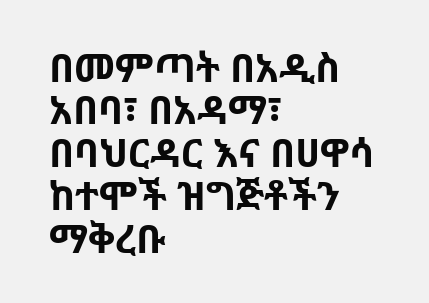በመምጣት በአዲስ አበባ፣ በአዳማ፣ በባህርዳር እና በሀዋሳ ከተሞች ዝግጅቶችን ማቅረቡ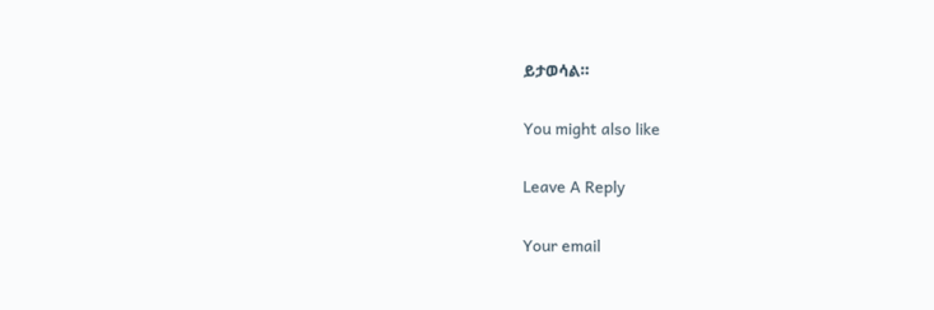ይታወሳል።

You might also like

Leave A Reply

Your email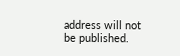address will not be published.